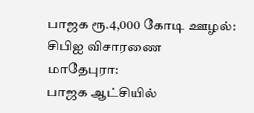பாஜக ரூ.4,000 கோடி ஊழல்: சிபிஐ விசாரணை
மாதேபுரா:
பாஜக ஆட்சியில்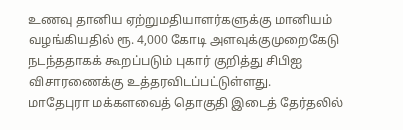உணவு தானிய ஏற்றுமதியாளர்களுக்கு மானியம் வழங்கியதில் ரூ. 4,000 கோடி அளவுக்குமுறைகேடு நடந்ததாகக் கூறப்படும் புகார் குறித்து சிபிஐ விசாரணைக்கு உத்தரவிடப்பட்டுள்ளது.
மாதேபுரா மக்களவைத் தொகுதி இடைத் தேர்தலில்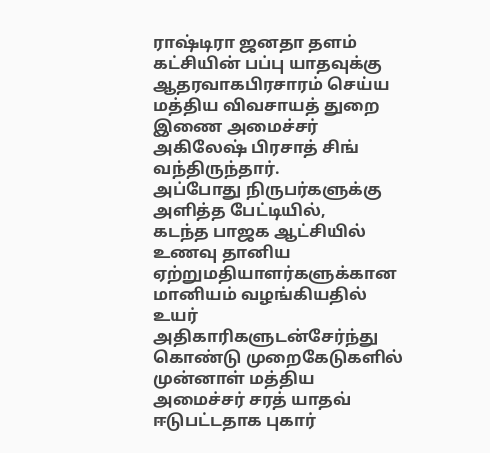ராஷ்டிரா ஜனதா தளம் கட்சியின் பப்பு யாதவுக்கு ஆதரவாகபிரசாரம் செய்ய மத்திய விவசாயத் துறை இணை அமைச்சர் அகிலேஷ் பிரசாத் சிங் வந்திருந்தார்.
அப்போது நிருபர்களுக்கு அளித்த பேட்டியில்,
கடந்த பாஜக ஆட்சியில் உணவு தானிய ஏற்றுமதியாளர்களுக்கான மானியம் வழங்கியதில் உயர் அதிகாரிகளுடன்சேர்ந்து கொண்டு முறைகேடுகளில் முன்னாள் மத்திய அமைச்சர் சரத் யாதவ் ஈடுபட்டதாக புகார்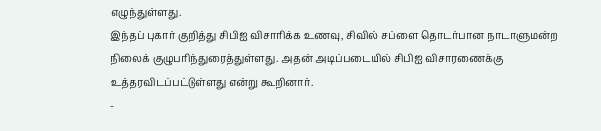எழுந்துள்ளது.
இந்தப் புகார் குறித்து சிபிஐ விசாரிக்க உணவு, சிவில் சப்ளை தொடர்பான நாடாளுமன்ற நிலைக் குழுபரிந்துரைத்துள்ளது. அதன் அடிப்படையில் சிபிஐ விசாரணைக்கு உத்தரவிடப்பட்டுள்ளது என்று கூறினார்.
-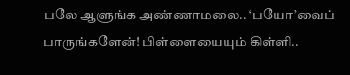பலே ஆளுங்க அண்ணாமலை.. ‘பயோ’வைப் பாருங்களேன்! பிள்ளையையும் கிள்ளி..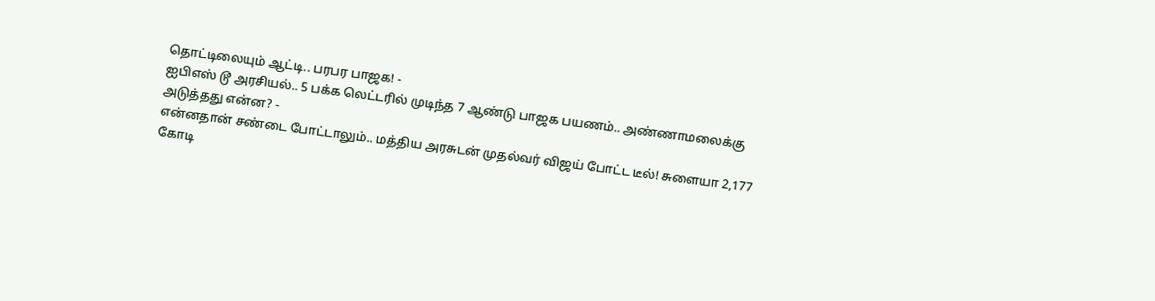தொட்டிலையும் ஆட்டி.. பரபர பாஜக! -
ஐபிஎஸ் டூ அரசியல்.. 5 பக்க லெட்டரில் முடிந்த 7 ஆண்டு பாஜக பயணம்.. அண்ணாமலைக்கு அடுத்தது என்ன? -
என்னதான் சண்டை போட்டாலும்.. மத்திய அரசுடன் முதல்வர் விஜய் போட்ட டீல்! சுளையா 2,177 கோடி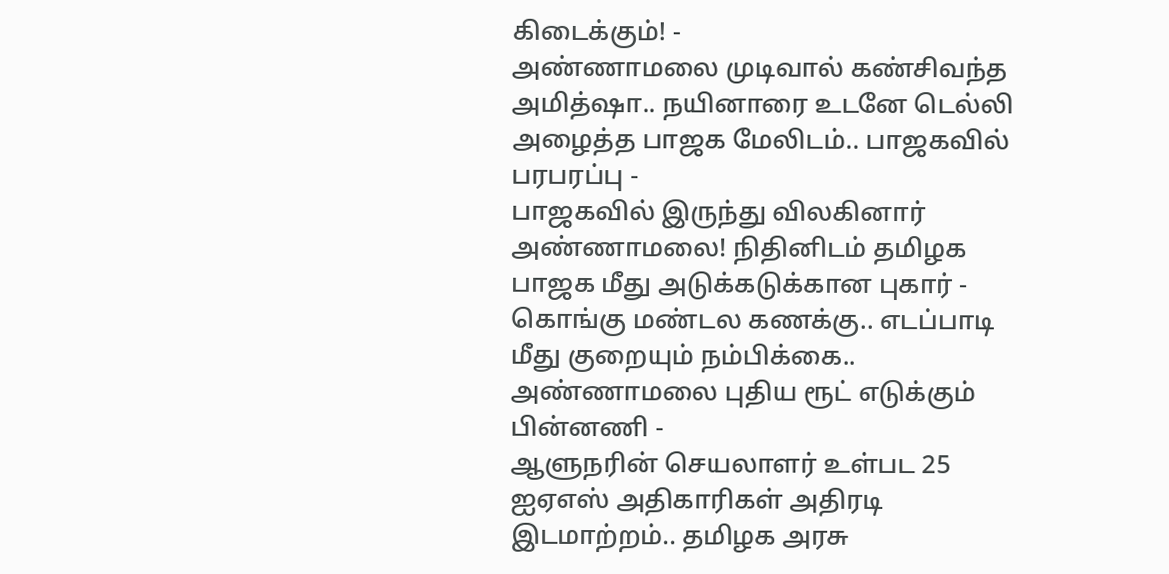கிடைக்கும்! -
அண்ணாமலை முடிவால் கண்சிவந்த அமித்ஷா.. நயினாரை உடனே டெல்லி அழைத்த பாஜக மேலிடம்.. பாஜகவில் பரபரப்பு -
பாஜகவில் இருந்து விலகினார் அண்ணாமலை! நிதினிடம் தமிழக பாஜக மீது அடுக்கடுக்கான புகார் -
கொங்கு மண்டல கணக்கு.. எடப்பாடி மீது குறையும் நம்பிக்கை.. அண்ணாமலை புதிய ரூட் எடுக்கும் பின்னணி -
ஆளுநரின் செயலாளர் உள்பட 25 ஐஏஎஸ் அதிகாரிகள் அதிரடி இடமாற்றம்.. தமிழக அரசு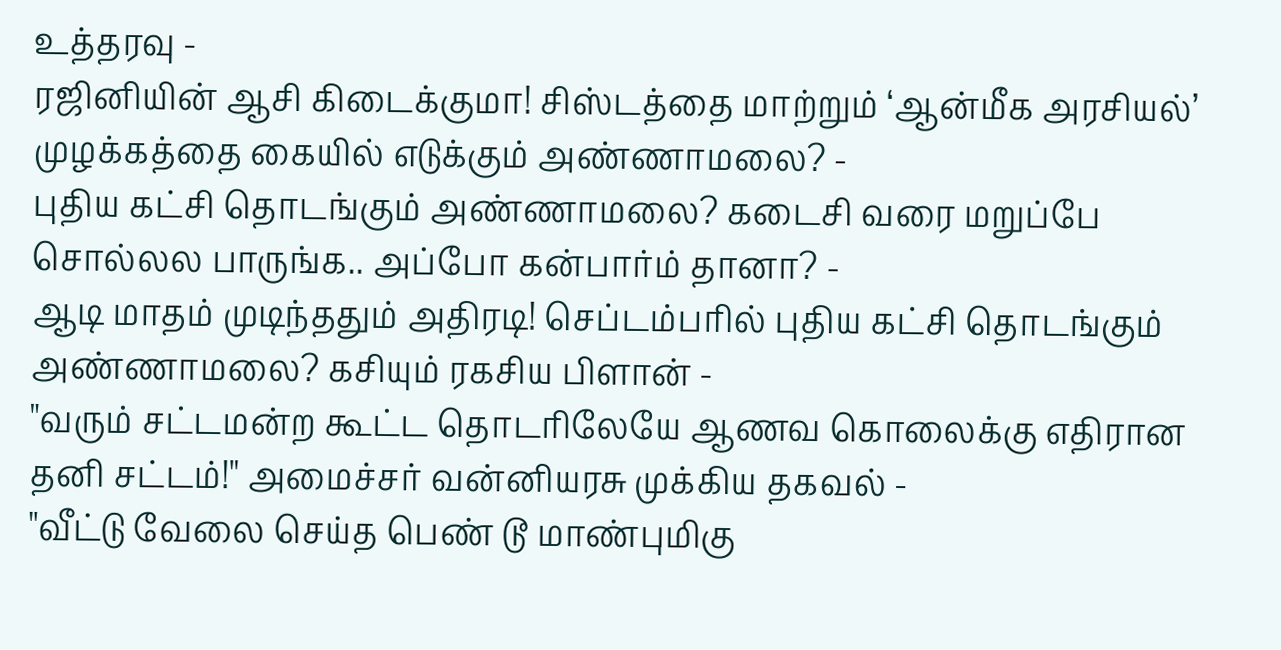உத்தரவு -
ரஜினியின் ஆசி கிடைக்குமா! சிஸ்டத்தை மாற்றும் ‘ஆன்மீக அரசியல்’ முழக்கத்தை கையில் எடுக்கும் அண்ணாமலை? -
புதிய கட்சி தொடங்கும் அண்ணாமலை? கடைசி வரை மறுப்பே சொல்லல பாருங்க.. அப்போ கன்பார்ம் தானா? -
ஆடி மாதம் முடிந்ததும் அதிரடி! செப்டம்பரில் புதிய கட்சி தொடங்கும் அண்ணாமலை? கசியும் ரகசிய பிளான் -
"வரும் சட்டமன்ற கூட்ட தொடரிலேயே ஆணவ கொலைக்கு எதிரான தனி சட்டம்!" அமைச்சர் வன்னியரசு முக்கிய தகவல் -
"வீட்டு வேலை செய்த பெண் டூ மாண்புமிகு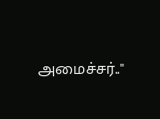அமைச்சர்.."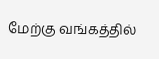மேற்கு வங்கத்தில்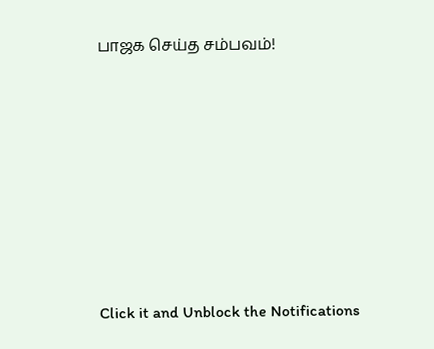பாஜக செய்த சம்பவம்!












Click it and Unblock the Notifications